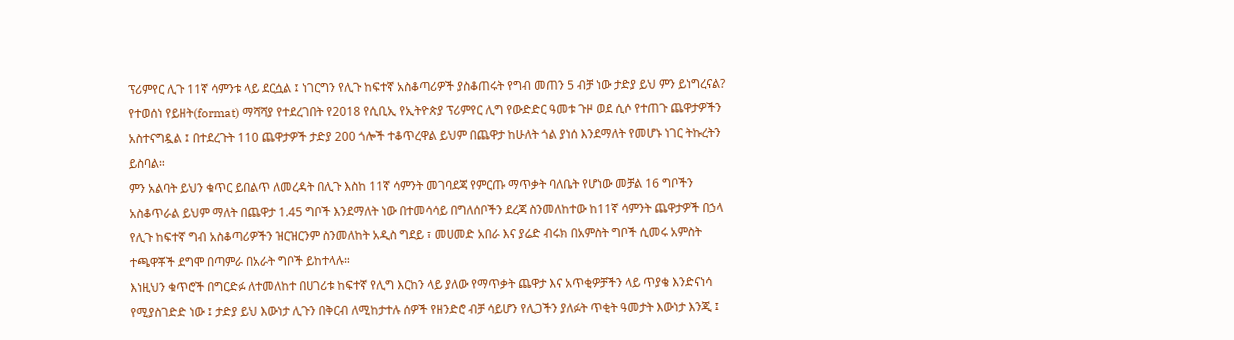ፕሪምየር ሊጉ 11ኛ ሳምንቱ ላይ ደርሷል ፤ ነገርግን የሊጉ ከፍተኛ አስቆጣሪዎች ያስቆጠሩት የግብ መጠን 5 ብቻ ነው ታድያ ይህ ምን ይነግረናል?
የተወሰነ የይዘት(format) ማሻሻያ የተደረገበት የ2018 የሲቢኢ የኢትዮጵያ ፕሪምየር ሊግ የውድድር ዓመቱ ጉዞ ወደ ሲሶ የተጠጉ ጨዋታዎችን አስተናግዷል ፤ በተደረጉት 110 ጨዋታዎች ታድያ 200 ጎሎች ተቆጥረዋል ይህም በጨዋታ ከሁለት ጎል ያነሰ እንደማለት የመሆኑ ነገር ትኩረትን ይስባል።
ምን አልባት ይህን ቁጥር ይበልጥ ለመረዳት በሊጉ እስከ 11ኛ ሳምንት መገባደጃ የምርጡ ማጥቃት ባለቤት የሆነው መቻል 16 ግቦችን አስቆጥራል ይህም ማለት በጨዋታ 1.45 ግቦች እንደማለት ነው በተመሳሳይ በግለሰቦችን ደረጃ ስንመለከተው ከ11ኛ ሳምንት ጨዋታዎች በኃላ የሊጉ ከፍተኛ ግብ አስቆጣሪዎችን ዝርዝርንም ስንመለከት አዲስ ግደይ ፣ መሀመድ አበራ እና ያሬድ ብሩክ በአምስት ግቦች ሲመሩ አምስት ተጫዋቾች ደግሞ በጣምራ በአራት ግቦች ይከተላሉ።
እነዚህን ቁጥሮች በግርድፉ ለተመለከተ በሀገሪቱ ከፍተኛ የሊግ እርከን ላይ ያለው የማጥቃት ጨዋታ እና አጥቂዎቻችን ላይ ጥያቄ እንድናነሳ የሚያስገድድ ነው ፤ ታድያ ይህ እውነታ ሊጉን በቅርብ ለሚከታተሉ ሰዎች የዘንድሮ ብቻ ሳይሆን የሊጋችን ያለፉት ጥቂት ዓመታት እውነታ እንጂ ፤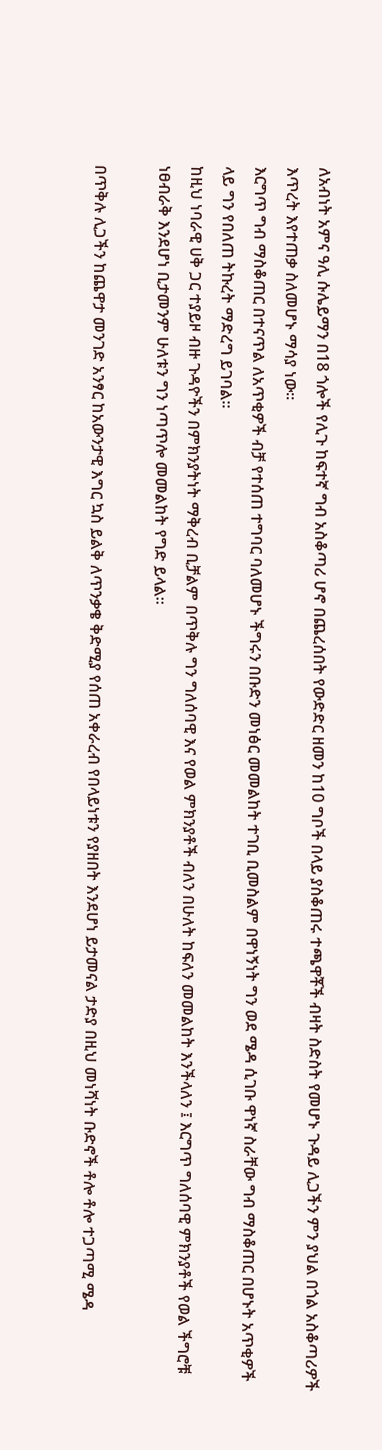ለአብነት አምና ዓሊ ሱሌይማን በ18 ጎሎች የሊጉ ከፍተኛ ግብ አስቆጣሪ ሆኖ በጨረሰበት የውድድር ዘመን ከ10 ግቦች በላይ ያስቆጠሩ ተጫዋቾች ብዛት ስድስት የመሆኑ ጉዳይ ሊጋችን ምን ያህል በጎል አስቆጣሪዎች እጥረት እየተጠቃ ስለመሆኑ ማሳያ ነው።
እርግጥ ግብ ማስቆጠር በተናጥል ለአጥቂዎች ብቻ የተሰጠ ተግባር ባለመሆኑ ችግሩን በቡድን መነፅር መመልከት ተገቢ ቢመስልም በዋነኝነት ግን ወደ ሜዳ ሲገቡ ዋነኛ ስራቸው ግብ ማስቆጠር በሆኑት አጥቂዎች ላይ ግን የበለጠ ትኩረት ማድረግ ይገባል።
ከዚህ ነባራዊ ሀቅ ጋር ተያይዞ ብዙ ጉዳዮችን በምክንያትነት ማቅረብ ቢቻልም በጥቅሉ ግን ግለሰባዊ እና የወል ምክንያቶች ብለን በሁለት ከፍለን መመልከት እንችላለን ፤ እርግጥ ግለሰባዊ ምክንያቶች የወል ችግሮቹ ነፀብራቅ እንደሆነ ቢታመንም ሁለቱን ግን ነጣጥሎ መመልከት የግድ ይላል።

በጥቅሉ ሊጋችን ከጨዋታ መንገድ አንፃር ከአውንታዊ እግር ኳስ ይልቅ ለጥንቃቄ ቅድሚያ የሰጠ አቀራረብ የበላይነቱን የያዘበት እንደሆነ ይታመናል ታድያ በዚህ መነሻነት ቡድኖች ቶሎ ቶሎ ተጋጣሚ ሜዳ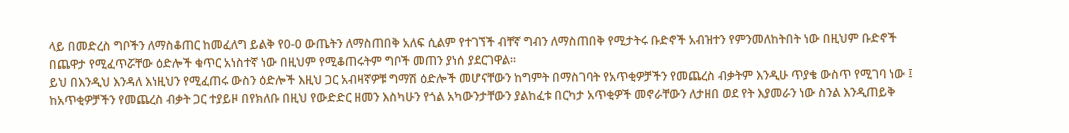ላይ በመድረስ ግቦችን ለማስቆጠር ከመፈለግ ይልቅ የ0-0 ውጤትን ለማስጠበቅ አለፍ ሲልም የተገኘች ብቸኛ ግብን ለማስጠበቅ የሚታትሩ ቡድኖች አብዝተን የምንመለከትበት ነው በዚህም ቡድኖች በጨዋታ የሚፈጥሯቸው ዕድሎች ቁጥር አነስተኛ ነው በዚህም የሚቆጠሩትም ግቦች መጠን ያነሰ ያደርገዋል።
ይህ በእንዲህ እንዳለ እነዚህን የሚፈጠሩ ውስን ዕድሎች እዚህ ጋር አብዛኛዎቹ ግማሽ ዕድሎች መሆናቸውን ከግምት በማስገባት የአጥቂዎቻችን የመጨረስ ብቃትም እንዲሁ ጥያቄ ውስጥ የሚገባ ነው ፤ ከአጥቂዎቻችን የመጨረስ ብቃት ጋር ተያይዞ በየክለቡ በዚህ የውድድር ዘመን እስካሁን የጎል አካውንታቸውን ያልከፈቱ በርካታ አጥቂዎች መኖራቸውን ለታዘበ ወደ የት እያመራን ነው ስንል እንዲጠይቅ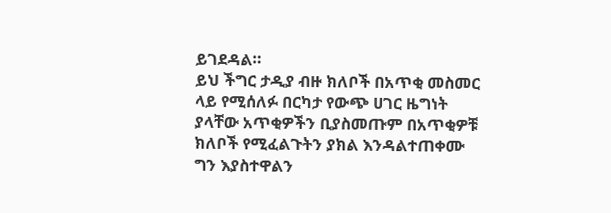ይገደዳል።
ይህ ችግር ታዲያ ብዙ ክለቦች በአጥቂ መስመር ላይ የሚሰለፉ በርካታ የውጭ ሀገር ዜግነት ያላቸው አጥቂዎችን ቢያስመጡም በአጥቂዎቹ ክለቦች የሚፈልጉትን ያክል እንዳልተጠቀሙ ግን እያስተዋልን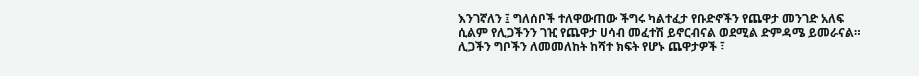እንገኛለን ፤ ግለሰቦች ተለዋውጠው ችግሩ ካልተፈታ የቡድኖችን የጨዋታ መንገድ አለፍ ሲልም የሊጋችንን ገዢ የጨዋታ ሀሳብ መፈተሽ ይኖርብናል ወደሚል ድምዳሜ ይመራናል።
ሊጋችን ግቦችን ለመመለከት ከሻተ ክፍት የሆኑ ጨዋታዎች ፣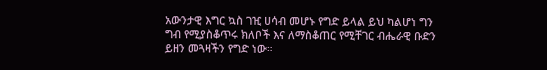አውንታዊ እግር ኳስ ገዢ ሀሳብ መሆኑ የግድ ይላል ይህ ካልሆነ ግን ግብ የሚያስቆጥሩ ክለቦች እና ለማስቆጠር የሚቸገር ብሔራዊ ቡድን ይዘን መጓዛችን የግድ ነው።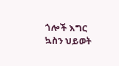ጎሎች እግር ኳስን ህይወት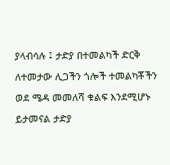ያላብሳሉ ፤ ታድያ በተመልካች ድርቅ ለተመታው ሊጋችን ጎሎች ተመልካቾችን ወደ ሜዳ መመለሻ ቁልፍ እንደሚሆኑ ይታመናል ታድያ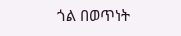ጎል በወጥነት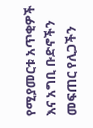የሚያመርቱ አጥቂዎች እና አግቢ ቡድኖችን መፍጠር የሊጋችን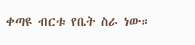ቀጣዩ ብርቱ የቤት ስራ ነው።